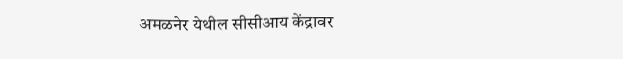अमळनेर येथील सीसीआय केंद्रावर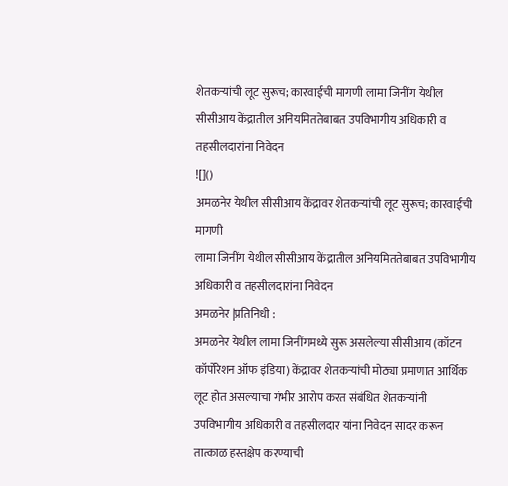शेतकऱ्यांची लूट सुरूच; कारवाईची मागणी लामा जिनींग येथील सीसीआय केंद्रातील अनियमिततेबाबत उपविभागीय अधिकारी व तहसीलदारांना निवेदन
![]()
अमळनेर येथील सीसीआय केंद्रावर शेतकऱ्यांची लूट सुरूच; कारवाईची मागणी
लामा जिनींग येथील सीसीआय केंद्रातील अनियमिततेबाबत उपविभागीय अधिकारी व तहसीलदारांना निवेदन
अमळनेर |प्रतिनिधी :
अमळनेर येथील लामा जिनींगमध्ये सुरू असलेल्या सीसीआय (कॉटन कॉर्पोरेशन ऑफ इंडिया) केंद्रावर शेतकऱ्यांची मोठ्या प्रमाणात आर्थिक लूट होत असल्याचा गंभीर आरोप करत संबंधित शेतकऱ्यांनी उपविभागीय अधिकारी व तहसीलदार यांना निवेदन सादर करून तात्काळ हस्तक्षेप करण्याची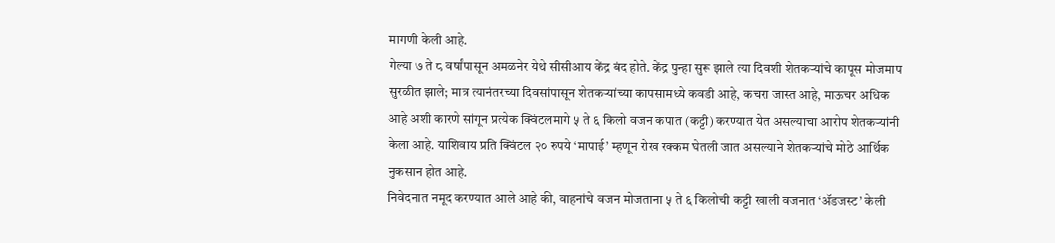मागणी केली आहे.
गेल्या ७ ते ८ वर्षांपासून अमळनेर येथे सीसीआय केंद्र बंद होते. केंद्र पुन्हा सुरू झाले त्या दिवशी शेतकऱ्यांचे कापूस मोजमाप सुरळीत झाले; मात्र त्यानंतरच्या दिवसांपासून शेतकऱ्यांच्या कापसामध्ये कवडी आहे, कचरा जास्त आहे, माऊचर अधिक आहे अशी कारणे सांगून प्रत्येक क्विंटलमागे ५ ते ६ किलो वजन कपात (कट्टी) करण्यात येत असल्याचा आरोप शेतकऱ्यांनी केला आहे. याशिवाय प्रति क्विंटल २० रुपये ‘मापाई’ म्हणून रोख रक्कम घेतली जात असल्याने शेतकऱ्यांचे मोठे आर्थिक नुकसान होत आहे.
निवेदनात नमूद करण्यात आले आहे की, वाहनांचे वजन मोजताना ५ ते ६ किलोची कट्टी खाली वजनात ‘ॲडजस्ट’ केली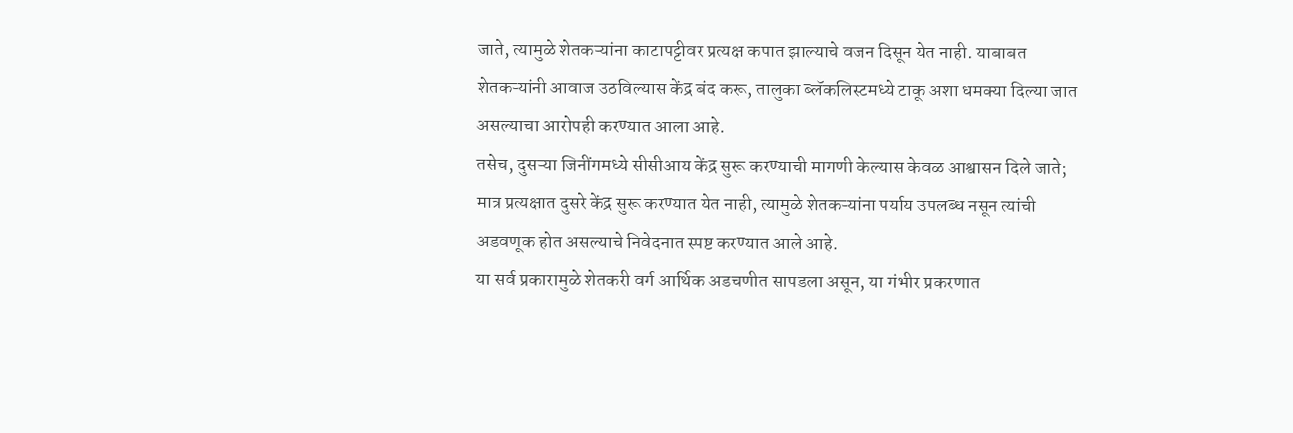जाते, त्यामुळे शेतकऱ्यांना काटापट्टीवर प्रत्यक्ष कपात झाल्याचे वजन दिसून येत नाही. याबाबत शेतकऱ्यांनी आवाज उठविल्यास केंद्र बंद करू, तालुका ब्लॅकलिस्टमध्ये टाकू अशा धमक्या दिल्या जात असल्याचा आरोपही करण्यात आला आहे.
तसेच, दुसऱ्या जिनींगमध्ये सीसीआय केंद्र सुरू करण्याची मागणी केल्यास केवळ आश्वासन दिले जाते; मात्र प्रत्यक्षात दुसरे केंद्र सुरू करण्यात येत नाही, त्यामुळे शेतकऱ्यांना पर्याय उपलब्ध नसून त्यांची अडवणूक होत असल्याचे निवेदनात स्पष्ट करण्यात आले आहे.
या सर्व प्रकारामुळे शेतकरी वर्ग आर्थिक अडचणीत सापडला असून, या गंभीर प्रकरणात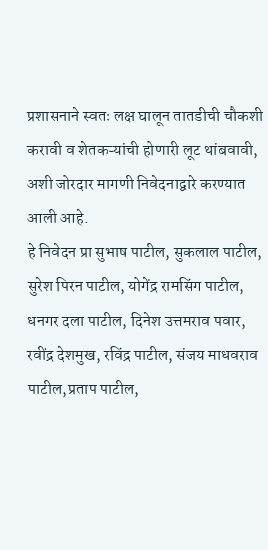प्रशासनाने स्वतः लक्ष घालून तातडीची चौकशी करावी व शेतकऱ्यांची होणारी लूट थांबवावी, अशी जोरदार मागणी निवेदनाद्वारे करण्यात आली आहे.
हे निवेदन प्रा सुभाष पाटील, सुकलाल पाटील, सुरेश पिरन पाटील, योगेंद्र रामसिंग पाटील, धनगर दला पाटील, दिनेश उत्तमराव पवार, रवींद्र देशमुख, रविंद्र पाटील, संजय माधवराव पाटील,प्रताप पाटील,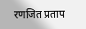रणजित प्रताप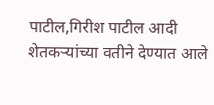पाटील,गिरीश पाटील आदी शेतकऱ्यांच्या वतीने देण्यात आले